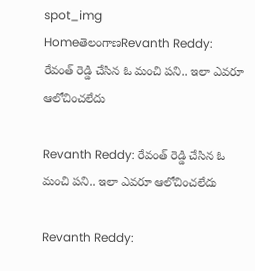spot_img
HomeతెలంగాణRevanth Reddy: రేవంత్ రెడ్డి చేసిన ఓ మంచి పని.. ఇలా ఎవరూ ఆలోచించలేదు

Revanth Reddy: రేవంత్ రెడ్డి చేసిన ఓ మంచి పని.. ఇలా ఎవరూ ఆలోచించలేదు

Revanth Reddy: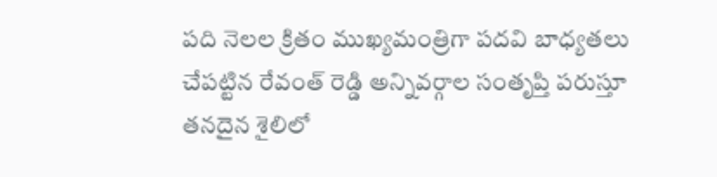పది నెలల క్రితం ముఖ్యమంత్రిగా పదవి బాధ్యతలు చేపట్టిన రేవంత్ రెడ్డి అన్నివర్గాల సంతృప్తి పరుస్తూ తనదైన శైలిలో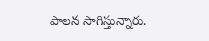పాలన సాగిస్తున్నారు.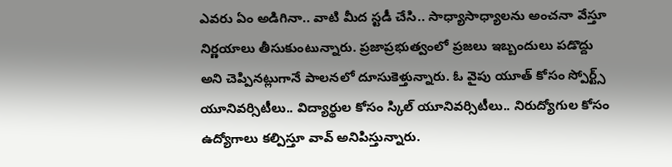ఎవరు ఏం అడిగినా.. వాటి మీద స్టడీ చేసి.. సాధ్యాసాధ్యాలను అంచనా వేస్తూ నిర్ణయాలు తీసుకుంటున్నారు. ప్రజాప్రభుత్వంలో ప్రజలు ఇబ్బందులు పడొద్దు అని చెప్పినట్లుగానే పాలనలో దూసుకెళ్తున్నారు. ఓ వైపు యూత్ కోసం స్పోర్ట్స్ యూనివర్సిటీలు.. విద్యార్థుల కోసం స్కిల్ యూనివర్సిటీలు.. నిరుద్యోగుల కోసం ఉద్యోగాలు కల్పిస్తూ వావ్ అనిపిస్తున్నారు.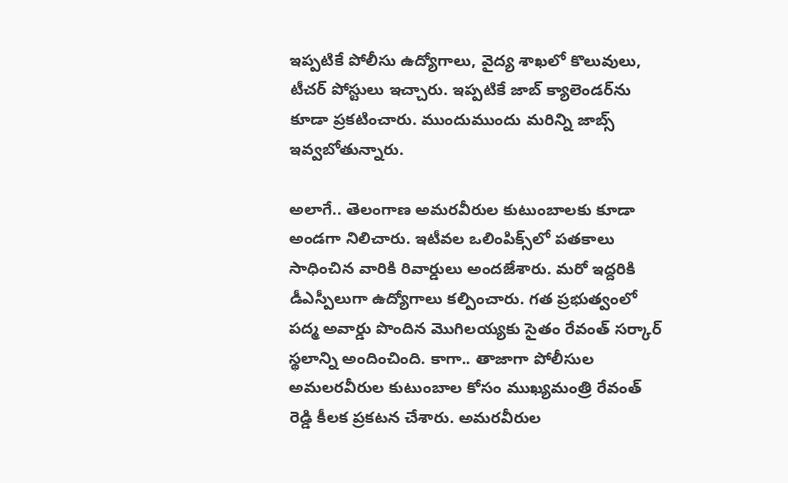ఇప్పటికే పోలీసు ఉద్యోగాలు, వైద్య శాఖలో కొలువులు, టీచర్ పోస్టులు ఇచ్చారు. ఇప్పటికే జాబ్ క్యాలెండర్‌ను కూడా ప్రకటించారు. ముందుముందు మరిన్ని జాబ్స్ ఇవ్వబోతున్నారు.

అలాగే.. తెలంగాణ అమరవీరుల కుటుంబాలకు కూడా అండగా నిలిచారు. ఇటీవల ఒలింపిక్స్‌లో పతకాలు సాధించిన వారికి రివార్డులు అందజేశారు. మరో ఇద్దరికి డీఎస్పీలుగా ఉద్యోగాలు కల్పించారు. గత ప్రభుత్వంలో పద్మ అవార్డు పొందిన మొగిలయ్యకు సైతం రేవంత్ సర్కార్ స్థలాన్ని అందించింది. కాగా.. తాజాగా పోలీసుల అమలరవీరుల కుటుంబాల కోసం ముఖ్యమంత్రి రేవంత్ రెడ్డి కీలక ప్రకటన చేశారు. అమరవీరుల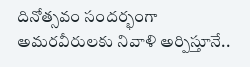దినోత్సవం సందర్భంగా అమరవీరులకు నివాళి అర్పిస్తూనే..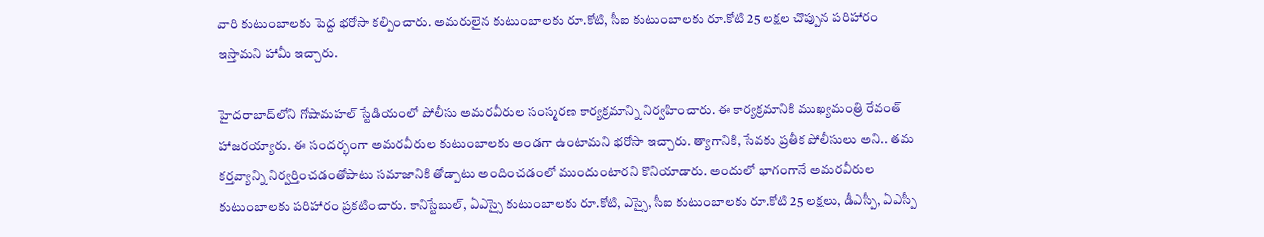వారి కుటుంబాలకు పెద్ద భరోసా కల్పించారు. అమరులైన కుటుంబాలకు రూ.కోటి, సీఐ కుటుంబాలకు రూ.కోటి 25 లక్షల చొప్పున పరిహారం ఇస్తామని హామీ ఇచ్చారు.

హైదరాబాద్‌లోని గోషామహల్ స్టేడియంలో పోలీసు అమరవీరుల సంస్మరణ కార్యక్రమాన్ని నిర్వహించారు. ఈ కార్యక్రమానికి ముఖ్యమంత్రి రేవంత్ హాజరయ్యారు. ఈ సందర్భంగా అమరవీరుల కుటుంబాలకు అండగా ఉంటామని భరోసా ఇచ్చారు. త్యాగానికి, సేవకు ప్రతీక పోలీసులు అని.. తమ కర్తవ్యాన్ని నిర్వర్తించడంతోపాటు సమాజానికి తోడ్పాటు అందించడంలో ముందుంటారని కొనియాడారు. అందులో భాగంగానే అమరవీరుల కుటుంబాలకు పరిహారం ప్రకటించారు. కానిస్టేబుల్, ఏఎస్సై కుటుంబాలకు రూ.కోటి, ఎస్సై, సీఐ కుటుంబాలకు రూ.కోటి 25 లక్షలు, డీఎస్పీ, ఏఎస్పీ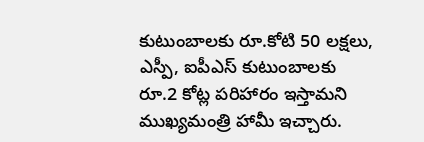కుటుంబాలకు రూ.కోటి 50 లక్షలు, ఎస్పీ, ఐపీఎస్ కుటుంబాలకు రూ.2 కోట్ల పరిహారం ఇస్తామని ముఖ్యమంత్రి హామీ ఇచ్చారు.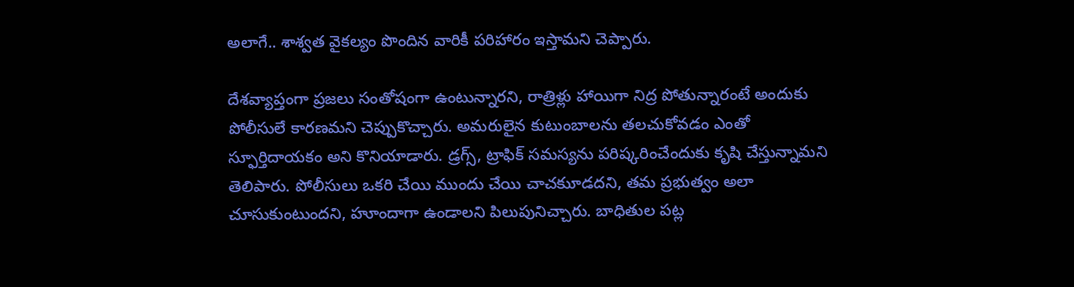అలాగే.. శాశ్వత వైకల్యం పొందిన వారికీ పరిహారం ఇస్తామని చెప్పారు.

దేశవ్యాప్తంగా ప్రజలు సంతోషంగా ఉంటున్నారని, రాత్రిళ్లు హాయిగా నిద్ర పోతున్నారంటే అందుకు పోలీసులే కారణమని చెప్పుకొచ్చారు. అమరులైన కుటుంబాలను తలచుకోవడం ఎంతో స్ఫూర్తిదాయకం అని కొనియాడారు. డ్రగ్స్, ట్రాఫిక్ సమస్యను పరిష్కరించేందుకు కృషి చేస్తున్నామని తెలిపారు. పోలీసులు ఒకరి చేయి ముందు చేయి చాచకుూడదని, తమ ప్రభుత్వం అలా చూసుకుంటుందని, హూందాగా ఉండాలని పిలుపునిచ్చారు. బాధితుల పట్ల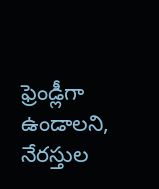ఫ్రెండ్లీగా ఉండాలని, నేరస్తుల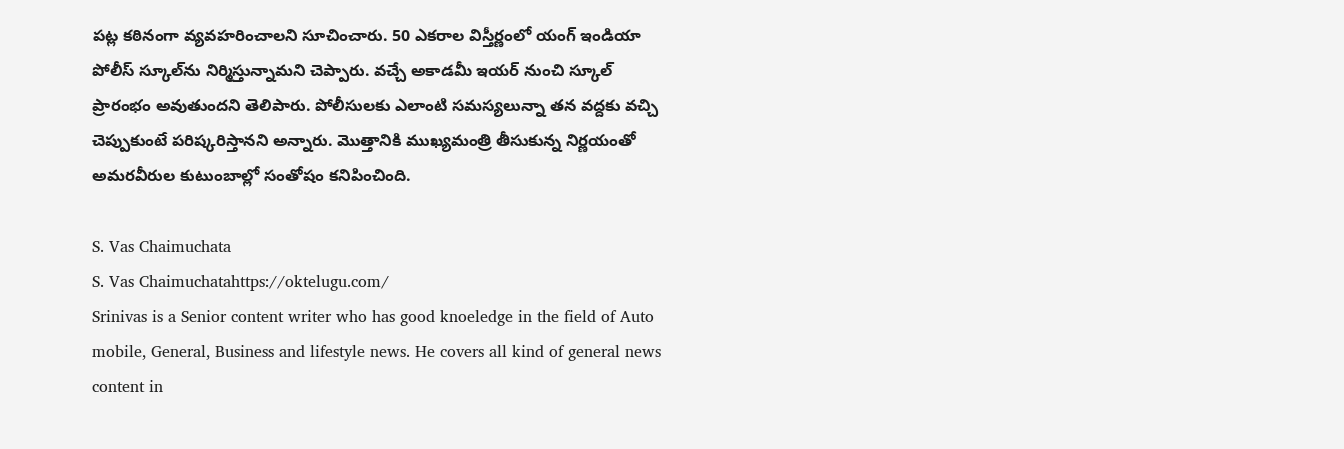పట్ల కఠినంగా వ్యవహరించాలని సూచించారు. 50 ఎకరాల విస్తీర్ణంలో యంగ్ ఇండియా పోలీస్ స్కూల్‌ను నిర్మిస్తున్నామని చెప్పారు. వచ్చే అకాడమీ ఇయర్ నుంచి స్కూల్ ప్రారంభం అవుతుందని తెలిపారు. పోలీసులకు ఎలాంటి సమస్యలున్నా తన వద్దకు వచ్చి చెప్పుకుంటే పరిష్కరిస్తానని అన్నారు. మొత్తానికి ముఖ్యమంత్రి తీసుకున్న నిర్ణయంతో అమరవీరుల కుటుంబాల్లో సంతోషం కనిపించింది.

S. Vas Chaimuchata
S. Vas Chaimuchatahttps://oktelugu.com/
Srinivas is a Senior content writer who has good knoeledge in the field of Auto mobile, General, Business and lifestyle news. He covers all kind of general news content in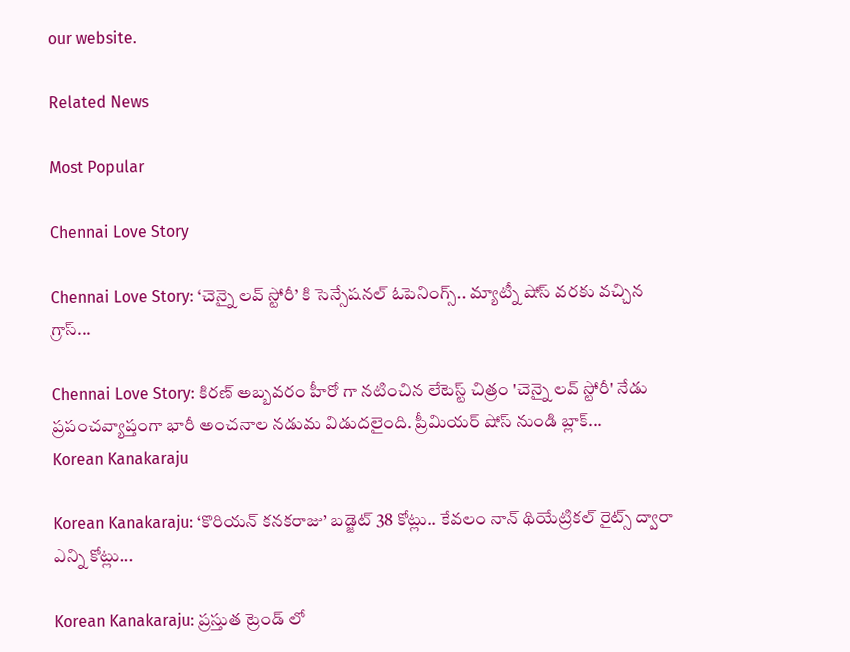our website.

Related News

Most Popular

Chennai Love Story

Chennai Love Story: ‘చెన్నై లవ్ స్టోరీ’ కి సెన్సేషనల్ ఓపెనింగ్స్.. మ్యాట్నీ షోస్ వరకు వచ్చిన గ్రాస్...

Chennai Love Story: కిరణ్ అబ్బవరం హీరో గా నటించిన లేటెస్ట్ చిత్రం 'చెన్నై లవ్ స్టోరీ' నేడు ప్రపంచవ్యాప్తంగా భారీ అంచనాల నడుమ విడుదలైంది. ప్రీమియర్ షోస్ నుండి బ్లాక్...
Korean Kanakaraju

Korean Kanakaraju: ‘కొరియన్ కనకరాజు’ బడ్జెట్ 38 కోట్లు.. కేవలం నాన్ థియేట్రికల్ రైట్స్ ద్వారా ఎన్ని కోట్లు...

Korean Kanakaraju: ప్రస్తుత ట్రెండ్ లో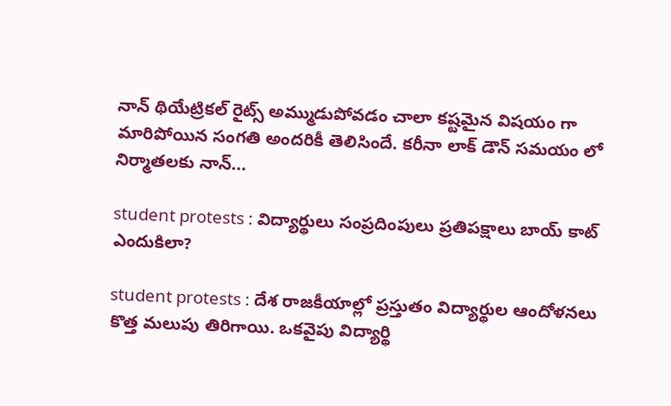నాన్ థియేట్రికల్ రైట్స్ అమ్ముడుపోవడం చాలా కష్టమైన విషయం గా మారిపోయిన సంగతి అందరికీ తెలిసిందే. కరీనా లాక్ డౌన్ సమయం లో నిర్మాతలకు నాన్...

student protests : విద్యార్థులు సంప్రదింపులు ప్రతిపక్షాలు బాయ్ కాట్ ఎందుకిలా?

student protests : దేశ రాజకీయాల్లో ప్రస్తుతం విద్యార్థుల ఆందోళనలు కొత్త మలుపు తిరిగాయి. ఒకవైపు విద్యార్థి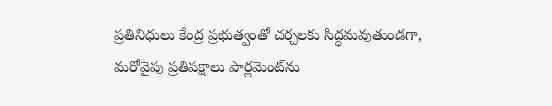ప్రతినిధులు కేంద్ర ప్రభుత్వంతో చర్చలకు సిద్ధమవుతుండగా, మరోవైపు ప్రతిపక్షాలు పార్లమెంట్‌ను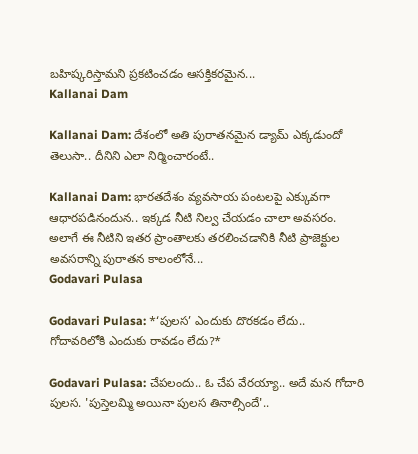బహిష్కరిస్తామని ప్రకటించడం ఆసక్తికరమైన...
Kallanai Dam

Kallanai Dam: దేశంలో అతి పురాతనమైన డ్యామ్ ఎక్కడుందో తెలుసా.. దీనిని ఎలా నిర్మించారంటే..

Kallanai Dam: భారతదేశం వ్యవసాయ పంటలపై ఎక్కువగా ఆధారపడినందున.. ఇక్కడ నీటి నిల్వ చేయడం చాలా అవసరం. అలాగే ఈ నీటిని ఇతర ప్రాంతాలకు తరలించడానికి నీటి ప్రాజెక్టుల అవసరాన్ని పురాతన కాలంలోనే...
Godavari Pulasa

Godavari Pulasa: *‘పులస’ ఎందుకు దొరకడం లేదు.. గోదావరిలోకి ఎందుకు రావడం లేదు?*

Godavari Pulasa: చేపలందు.. ఓ చేప వేరయ్యా.. అదే మన గోదారి పులస. 'పుస్తెలమ్మి అయినా పులస తినాల్సిందే'..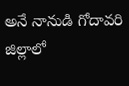అనే నానుడి గోదావరి జిల్లాలో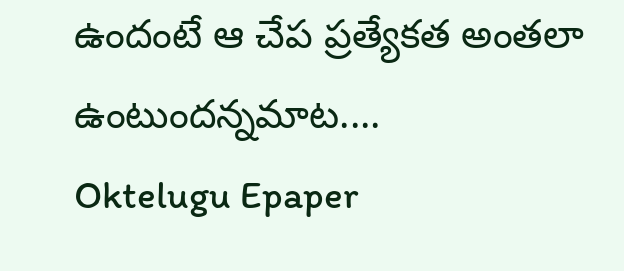ఉందంటే ఆ చేప ప్రత్యేకత అంతలా ఉంటుందన్నమాట....
Oktelugu Epaper